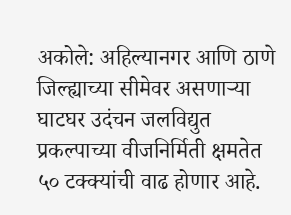अकोले: अहिल्यानगर आणि ठाणे जिल्ह्याच्या सीमेवर असणाऱ्या घाटघर उदंचन जलविद्युत प्रकल्पाच्या वीजनिर्मिती क्षमतेत ५० टक्क्यांची वाढ होणार आहे.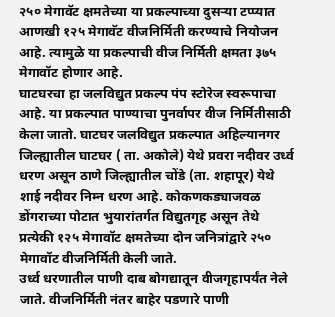२५० मेगावॅट क्षमतेच्या या प्रकल्पाच्या दुसऱ्या टप्प्यात आणखी १२५ मेगावॅट वीजनिर्मिती करण्याचे नियोजन आहे. त्यामुळे या प्रकल्पाची वीज निर्मिती क्षमता ३७५ मेगावॉट होणार आहे.
घाटघरचा हा जलविद्युत प्रकल्प पंप स्टोरेज स्वरूपाचा आहे. या प्रकल्पात पाण्याचा पुनर्वापर वीज निर्मितीसाठी केला जातो. घाटघर जलविद्युत प्रकल्पात अहिल्यानगर जिल्ह्यातील घाटघर ( ता. अकोले) येथे प्रवरा नदीवर उर्ध्व धरण असून ठाणे जिल्ह्यातील चोंडे (ता. शहापूर) येथे शाई नदीवर निम्न धरण आहे. कोकणकड्याजवळ डोंगराच्या पोटात भुयारांतर्गत विद्युतगृह असून तेथे प्रत्येकी १२५ मेगावॉट क्षमतेच्या दोन जनित्रांद्वारे २५० मेगावॉट वीजनिर्मिती केली जाते.
उर्ध्व धरणातील पाणी दाब बोगद्यातून वीजगृहापर्यंत नेले जाते. वीजनिर्मिती नंतर बाहेर पडणारे पाणी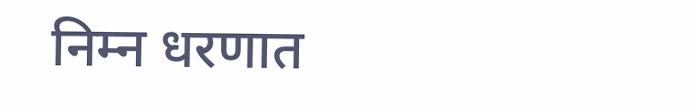निम्न धरणात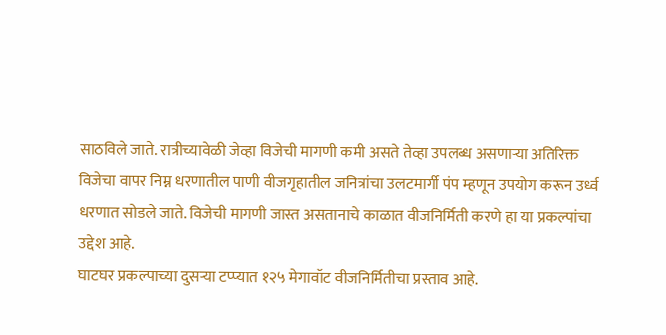साठविले जाते. रात्रीच्यावेळी जेव्हा विजेची मागणी कमी असते तेव्हा उपलब्ध असणाऱ्या अतिरिक्त विजेचा वापर निम्न धरणातील पाणी वीजगृहातील जनित्रांचा उलटमार्गी पंप म्हणून उपयोग करून उर्ध्व धरणात सोडले जाते. विजेची मागणी जास्त असतानाचे काळात वीजनिर्मिती करणे हा या प्रकल्पांचा उद्देश आहे.
घाटघर प्रकल्पाच्या दुसऱ्या टप्प्यात १२५ मेगावॉट वीजनिर्मितीचा प्रस्ताव आहे.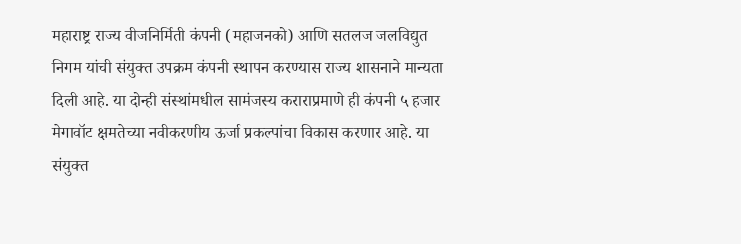महाराष्ट्र राज्य वीजनिर्मिती कंपनी (महाजनको) आणि सतलज जलविद्युत निगम यांची संयुक्त उपक्रम कंपनी स्थापन करण्यास राज्य शासनाने मान्यता दिली आहे. या दोन्ही संस्थांमधील सामंजस्य कराराप्रमाणे ही कंपनी ५ हजार मेगावॉट क्षमतेच्या नवीकरणीय ऊर्जा प्रकल्पांचा विकास करणार आहे. या संयुक्त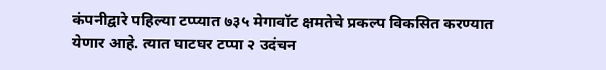कंपनीद्वारे पहिल्या टप्प्यात ७३५ मेगावॉट क्षमतेचे प्रकल्प विकसित करण्यात येणार आहे. त्यात घाटघर टप्पा २ उदंचन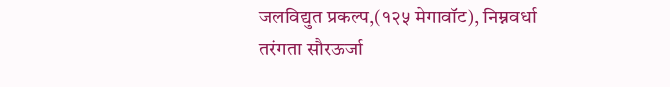जलविद्युत प्रकल्प,(१२५ मेगावॉट), निम्नवर्धा तरंगता सौरऊर्जा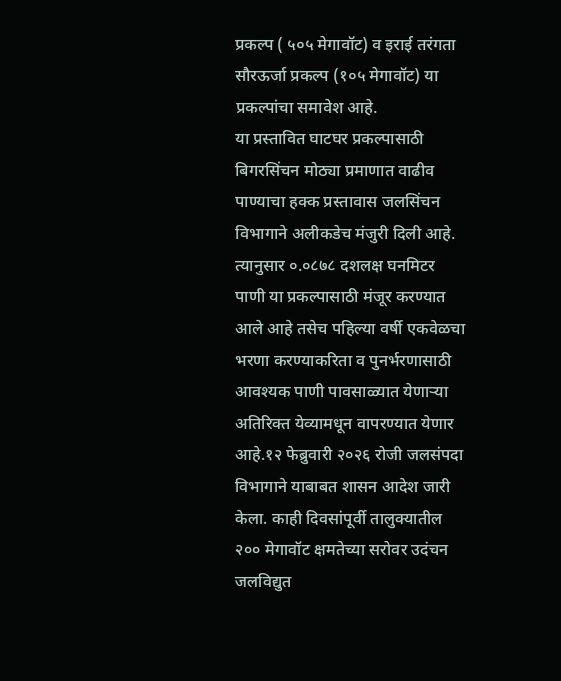प्रकल्प ( ५०५ मेगावॉट) व इराई तरंगता सौरऊर्जा प्रकल्प (१०५ मेगावॉट) या प्रकल्पांचा समावेश आहे.
या प्रस्तावित घाटघर प्रकल्पासाठी बिगरसिंचन मोठ्या प्रमाणात वाढीव पाण्याचा हक्क प्रस्तावास जलसिंचन विभागाने अलीकडेच मंजुरी दिली आहे. त्यानुसार ०.०८७८ दशलक्ष घनमिटर पाणी या प्रकल्पासाठी मंजूर करण्यात आले आहे तसेच पहिल्या वर्षी एकवेळचा भरणा करण्याकरिता व पुनर्भरणासाठी आवश्यक पाणी पावसाळ्यात येणाऱ्या अतिरिक्त येव्यामधून वापरण्यात येणार आहे.१२ फेब्रुवारी २०२६ रोजी जलसंपदा विभागाने याबाबत शासन आदेश जारी केला. काही दिवसांपूर्वी तालुक्यातील २०० मेगावॉट क्षमतेच्या सरोवर उदंचन जलविद्युत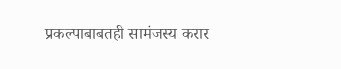प्रकल्पाबाबतही सामंजस्य करार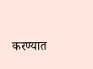करण्यात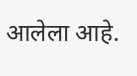आलेला आहे.